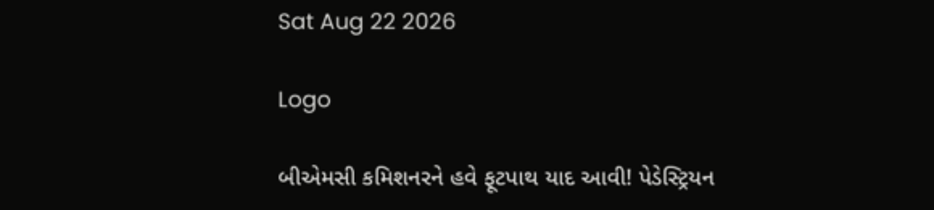Sat Aug 22 2026

Logo

બીએમસી કમિશનરને હવે ફૂટપાથ યાદ આવી! પેડેસ્ટ્રિયન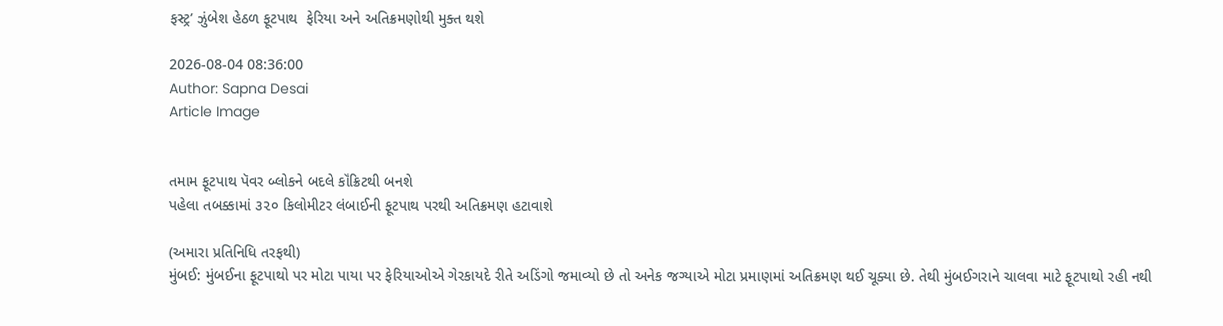ફસ્ટ્ર’ ઝુંબેશ હેઠળ ફૂટપાથ  ફેરિયા અને અતિક્રમણોથી મુક્ત થશે

2026-08-04 08:36:00
Author: Sapna Desai
Article Image


તમામ ફૂટપાથ પૅવર બ્લોકને બદલે કૉંક્રિટથી બનશે
પહેલા તબક્કામાં ૩૨૦ કિલોમીટર લંબાઈની ફૂટપાથ પરથી અતિક્રમણ હટાવાશે

(અમારા પ્રતિનિધિ તરફથી)
મુંબઈ: મુંબઈના ફૂટપાથો પર મોટા પાયા પર ફેરિયાઓએ ગેરકાયદે રીતે અડિંગો જમાવ્યો છે તો અનેક જગ્યાએ મોટા પ્રમાણમાં અતિક્રમણ થઈ ચૂક્યા છે. તેથી મુંબઈગરાને ચાલવા માટે ફૂટપાથો રહી નથી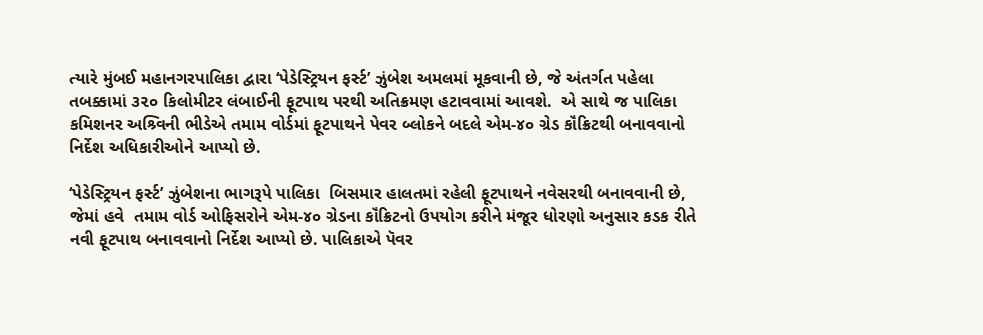ત્યારે મુંબઈ મહાનગરપાલિકા દ્વારા ‘પેડેસ્ટ્રિયન ફર્સ્ટ’ ઝુંબેશ અમલમાં મૂકવાની છે, જે અંતર્ગત પહેલા તબક્કામાં ૩૨૦ કિલોમીટર લંબાઈની ફૂટપાથ પરથી અતિક્રમણ હટાવવામાં આવશે.  એ સાથે જ પાલિકા કમિશનર અશ્ર્વિની ભીડેએ તમામ વોર્ડમાં ફૂટપાથને પેવર બ્લોકને બદલે એમ-૪૦ ગ્રેડ કૉંક્રિટથી બનાવવાનો નિર્દેશ અધિકારીઓને આપ્યો છે.

‘પેડેસ્ટ્રિયન ફર્સ્ટ’ ઝુંબેશના ભાગરૂપે પાલિકા  બિસમાર હાલતમાં રહેલી ફૂટપાથને નવેસરથી બનાવવાની છે, જેમાં હવે  તમામ વોર્ડ ઓફિસરોને એમ-૪૦ ગ્રેડના કૉંક્રિટનો ઉપયોગ કરીને મંજૂર ધોરણો અનુસાર કડક રીતે નવી ફૂટપાથ બનાવવાનો નિર્દેશ આપ્યો છે. પાલિકાએ પૅવર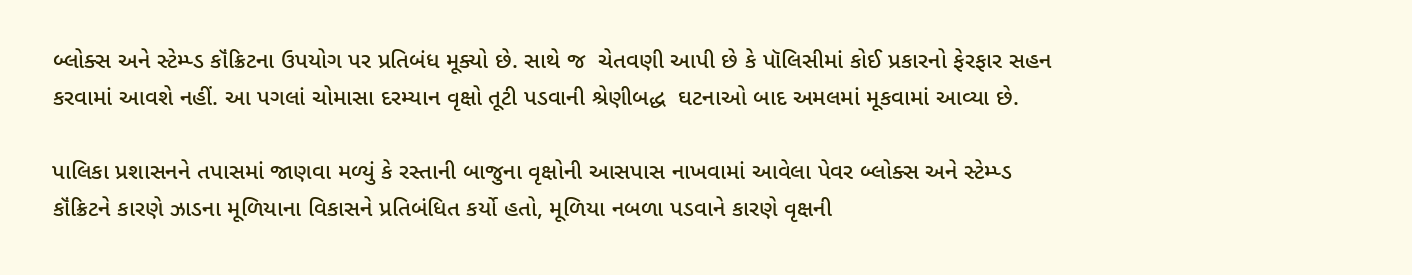બ્લોક્સ અને સ્ટેમ્પ્ડ કૉંક્રિટના ઉપયોગ પર પ્રતિબંધ મૂક્યો છે. સાથે જ  ચેતવણી આપી છે કે પૉલિસીમાં કોઈ પ્રકારનો ફેરફાર સહન કરવામાં આવશે નહીં. આ પગલાં ચોમાસા દરમ્યાન વૃક્ષો તૂટી પડવાની શ્રેણીબદ્ધ  ઘટનાઓ બાદ અમલમાં મૂકવામાં આવ્યા છે.

પાલિકા પ્રશાસનને તપાસમાં જાણવા મળ્યું કે રસ્તાની બાજુના વૃક્ષોની આસપાસ નાખવામાં આવેલા પેવર બ્લોક્સ અને સ્ટેમ્પ્ડ કૉંક્રિટને કારણે ઝાડના મૂળિયાના વિકાસને પ્રતિબંધિત કર્યો હતો, મૂળિયા નબળા પડવાને કારણે વૃક્ષની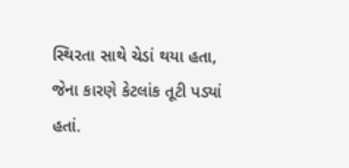સ્થિરતા સાથે ચેડાં થયા હતા, જેના કારણે કેટલાંક તૂટી પડ્યાં હતાં.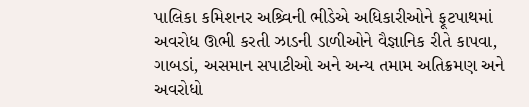પાલિકા કમિશનર અશ્ર્વિની ભીડેએ અધિકારીઓને ફૂટપાથમાં અવરોધ ઊભી કરતી ઝાડની ડાળીઓને વૈજ્ઞાનિક રીતે કાપવા, ગાબડાં, અસમાન સપાટીઓ અને અન્ય તમામ અતિક્રમણ અને અવરોધો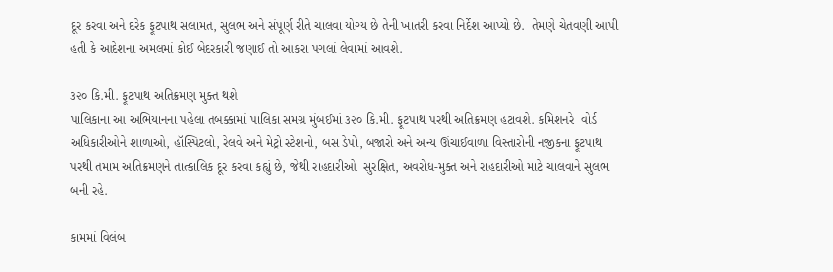દૂર કરવા અને દરેક ફૂટપાથ સલામત, સુલભ અને સંપૂર્ણ રીતે ચાલવા યોગ્ય છે તેની ખાતરી કરવા નિર્દેશ આપ્યો છે.  તેમણે ચેતવણી આપી હતી કે આદેશના અમલમાં કોઈ બેદરકારી જણાઈ તો આકરા પગલાં લેવામાં આવશે.

૩૨૦ કિ.મી. ફૂટપાથ અતિક્રમણ મુક્ત થશે
પાલિકાના આ અભિયાનના પહેલા તબક્કામાં પાલિકા સમગ્ર મુંબઈમાં ૩૨૦ કિ.મી. ફૂટપાથ પરથી અતિક્રમણ હટાવશે. કમિશનરે  વોર્ડ અધિકારીઓને શાળાઓ, હૉસ્પિટલો, રેલવે અને મેટ્રો સ્ટેશનો, બસ ડેપો, બજારો અને અન્ય ઊંચાઈવાળા વિસ્તારોની નજીકના ફૂટપાથ પરથી તમામ અતિક્રમણને તાત્કાલિક દૂર કરવા કહ્યું છે, જેથી રાહદારીઓ  સુરક્ષિત, અવરોધ-મુક્ત અને રાહદારીઓ માટે ચાલવાને સુલભ બની રહે.

કામમાં વિલંબ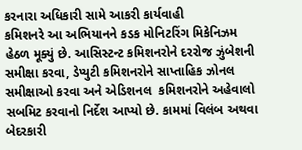કરનારા અધિકારી સામે આકરી કાર્યવાહી
કમિશનરે આ અભિયાનને કડક મોનિટરિંગ મિકેનિઝમ હેઠળ મૂક્યું છે. આસિસ્ટન્ટ કમિશનરોને દરરોજ ઝુંબેશની સમીક્ષા કરવા, ડેપ્યુટી કમિશનરોને સાપ્તાહિક ઝોનલ સમીક્ષાઓ કરવા અને એડિશનલ  કમિશનરોને અહેવાલો સબમિટ કરવાનો નિર્દેશ આપ્યો છે. કામમાં વિલંબ અથવા બેદરકારી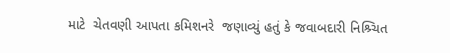માટે  ચેતવણી આપતા કમિશનરે  જણાવ્યું હતું કે જવાબદારી નિશ્ર્ચિત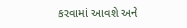કરવામાં આવશે અને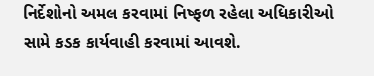નિર્દેશોનો અમલ કરવામાં નિષ્ફળ રહેલા અધિકારીઓ સામે કડક કાર્યવાહી કરવામાં આવશે.